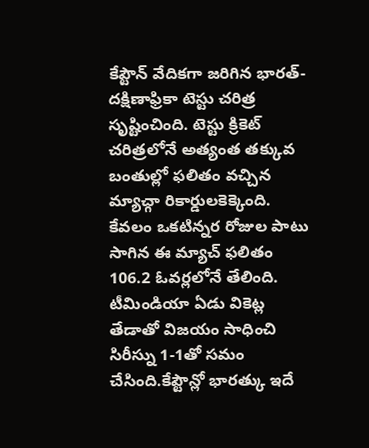కేప్టౌన్ వేదికగా జరిగిన భారత్-దక్షిణాఫ్రికా టెస్టు చరిత్ర సృష్టించింది. టెస్టు క్రికెట్ చరిత్రలోనే అత్యంత తక్కువ బంతుల్లో ఫలితం వచ్చిన మ్యాచ్గా రికార్డులకెక్కెంది. కేవలం ఒకటిన్నర రోజుల పాటు సాగిన ఈ మ్యాచ్ ఫలితం 106.2 ఓవర్లలోనే తేలింది. టీమిండియా ఏడు వికెట్ల తేడాతో విజయం సాధించి సిరీస్ను 1-1తో సమం చేసింది.కేప్టౌన్లో భారత్కు ఇదే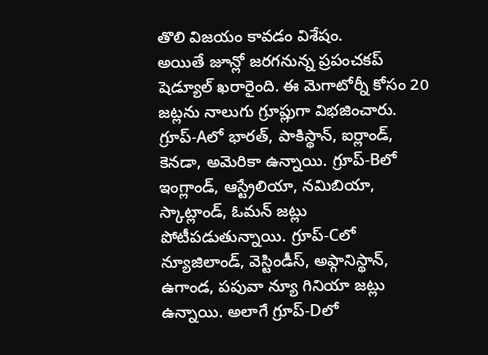తొలి విజయం కావడం విశేషం.
అయితే జూన్లో జరగనున్న ప్రపంచకప్ షెడ్యూల్ ఖరారైంది. ఈ మెగాటోర్నీ కోసం 20 జట్లను నాలుగు గ్రూప్లుగా విభజించారు. గ్రూప్-Aలో భారత్, పాకిస్థాన్, ఐర్లాండ్, కెనడా, అమెరికా ఉన్నాయి. గ్రూప్-Bలో ఇంగ్లాండ్, ఆస్ట్రేలియా, నమిబియా, స్కాట్లాండ్, ఓమన్ జట్లు పోటీపడుతున్నాయి. గ్రూప్-Cలో న్యూజిలాండ్, వెస్టిండీస్, అఫ్గానిస్థాన్, ఉగాండ, పపువా న్యూ గినియా జట్లు ఉన్నాయి. అలాగే గ్రూప్-Dలో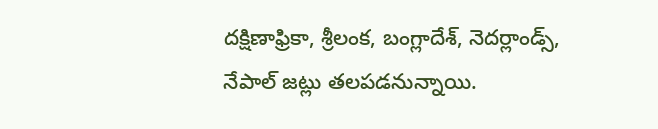దక్షిణాఫ్రికా, శ్రీలంక, బంగ్లాదేశ్, నెదర్లాండ్స్, నేపాల్ జట్లు తలపడనున్నాయి.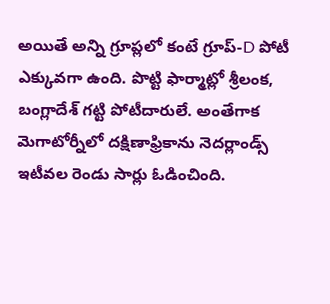అయితే అన్ని గ్రూప్లలో కంటే గ్రూప్-D పోటీ ఎక్కువగా ఉంది. పొట్టి ఫార్మాట్లో శ్రీలంక, బంగ్లాదేశ్ గట్టి పోటీదారులే. అంతేగాక మెగాటోర్నీలో దక్షిణాఫ్రికాను నెదర్లాండ్స్ ఇటీవల రెండు సార్లు ఓడించింది.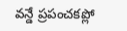వన్డే ప్రపంచకప్లో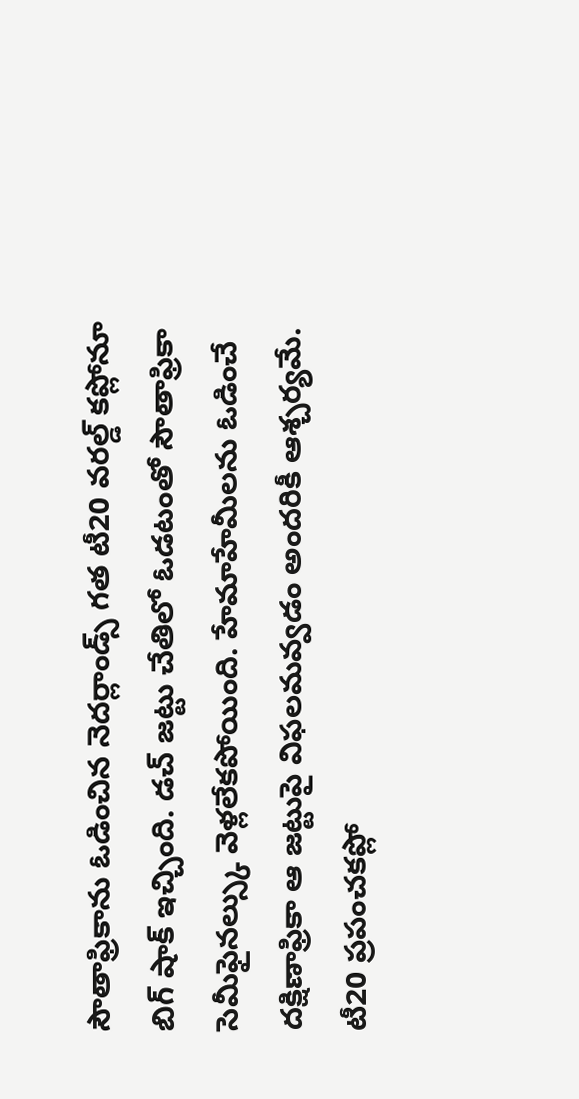సౌతాఫ్రికాను ఓడించిన నెదర్లాండ్స్ గత టీ20 వరల్డ్ కప్లోనూ బిగ్ షాక్ ఇచ్చింది. డచ్ జట్టు చేతిలో ఓడటంతో సౌతాఫ్రికా సెమీఫైనల్స్కు వెళ్లలేకపోయింది. హేమాహేమీలను ఓడించే దక్షిణాఫ్రికా ఆ జట్టుపై విఫలమవ్వడం అందరికీ ఆశ్చర్యమే.
టీ20 ప్రపంచకప్లో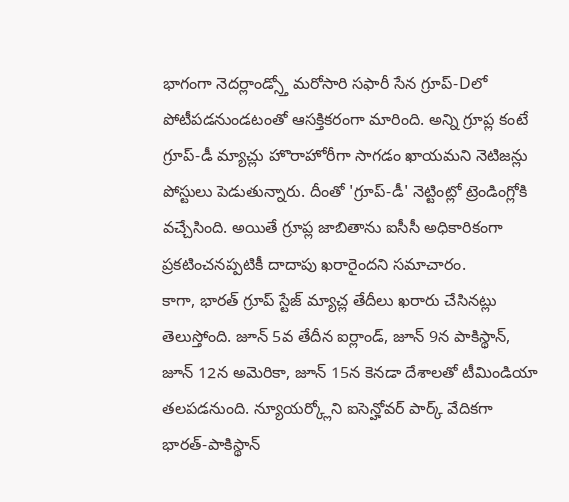భాగంగా నెదర్లాండ్స్తో మరోసారి సఫారీ సేన గ్రూప్-Dలో పోటీపడనుండటంతో ఆసక్తికరంగా మారింది. అన్ని గ్రూప్ల కంటే గ్రూప్-డీ మ్యాచ్లు హొరాహోరీగా సాగడం ఖాయమని నెటిజన్లు పోస్టులు పెడుతున్నారు. దీంతో 'గ్రూప్-డీ' నెట్టింట్లో ట్రెండింగ్లోకి వచ్చేసింది. అయితే గ్రూప్ల జాబితాను ఐసీసీ అధికారికంగా ప్రకటించనప్పటికీ దాదాపు ఖరారైందని సమాచారం.
కాగా, భారత్ గ్రూప్ స్టేజ్ మ్యాచ్ల తేదీలు ఖరారు చేసినట్లు తెలుస్తోంది. జూన్ 5వ తేదీన ఐర్లాండ్, జూన్ 9న పాకిస్థాన్, జూన్ 12న అమెరికా, జూన్ 15న కెనడా దేశాలతో టీమిండియా తలపడనుంది. న్యూయర్క్లోని ఐసెన్హోవర్ పార్క్ వేదికగా భారత్-పాకిస్థాన్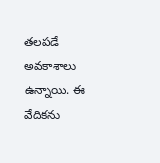తలపడే అవకాశాలు ఉన్నాయి. ఈ వేదికను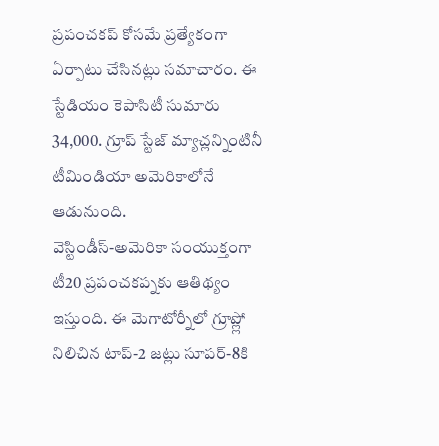ప్రపంచకప్ కోసమే ప్రత్యేకంగా ఏర్పాటు చేసినట్లు సమాచారం. ఈ స్టేడియం కెపాసిటీ సుమారు 34,000. గ్రూప్ స్టేజ్ మ్యాచ్లన్నింటినీ టీమిండియా అమెరికాలోనే ఆడునుంది.
వెస్టిండీస్-అమెరికా సంయుక్తంగా టీ20 ప్రపంచకప్నకు ఆతిథ్యం ఇస్తుంది. ఈ మెగాటోర్నీలో గ్రూప్ల్లో నిలిచిన టాప్-2 జట్లు సూపర్-8కి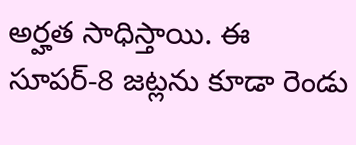అర్హత సాధిస్తాయి. ఈ సూపర్-8 జట్లను కూడా రెండు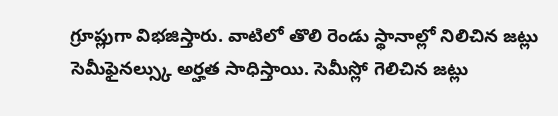గ్రూప్లుగా విభజిస్తారు. వాటిలో తొలి రెండు స్థానాల్లో నిలిచిన జట్లు సెమీఫైనల్స్కు అర్హత సాధిస్తాయి. సెమీస్లో గెలిచిన జట్లు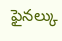ఫైనల్కు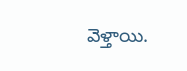వెళ్తాయి.